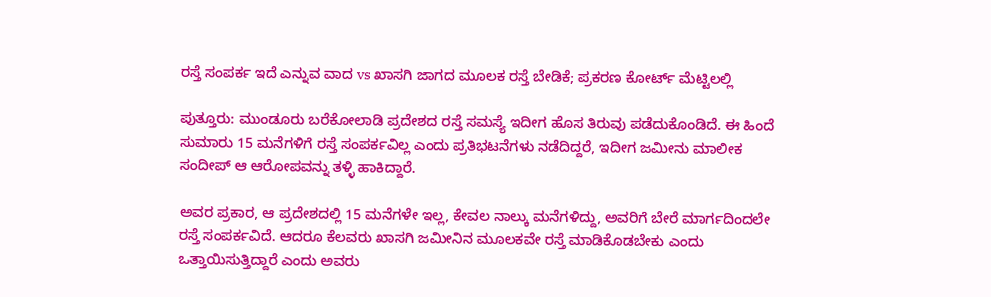ರಸ್ತೆ ಸಂಪರ್ಕ ಇದೆ ಎನ್ನುವ ವಾದ vs ಖಾಸಗಿ ಜಾಗದ ಮೂಲಕ ರಸ್ತೆ ಬೇಡಿಕೆ; ಪ್ರಕರಣ ಕೋರ್ಟ್ ಮೆಟ್ಟಿಲಲ್ಲಿ

ಪುತ್ತೂರು: ಮುಂಡೂರು ಬರೆಕೋಲಾಡಿ ಪ್ರದೇಶದ ರಸ್ತೆ ಸಮಸ್ಯೆ ಇದೀಗ ಹೊಸ ತಿರುವು ಪಡೆದುಕೊಂಡಿದೆ. ಈ ಹಿಂದೆ ಸುಮಾರು 15 ಮನೆಗಳಿಗೆ ರಸ್ತೆ ಸಂಪರ್ಕವಿಲ್ಲ ಎಂದು ಪ್ರತಿಭಟನೆಗಳು ನಡೆದಿದ್ದರೆ, ಇದೀಗ ಜಮೀನು ಮಾಲೀಕ ಸಂದೀಪ್ ಆ ಆರೋಪವನ್ನು ತಳ್ಳಿ ಹಾಕಿದ್ದಾರೆ.

ಅವರ ಪ್ರಕಾರ, ಆ ಪ್ರದೇಶದಲ್ಲಿ 15 ಮನೆಗಳೇ ಇಲ್ಲ, ಕೇವಲ ನಾಲ್ಕು ಮನೆಗಳಿದ್ದು, ಅವರಿಗೆ ಬೇರೆ ಮಾರ್ಗದಿಂದಲೇ ರಸ್ತೆ ಸಂಪರ್ಕವಿದೆ. ಆದರೂ ಕೆಲವರು ಖಾಸಗಿ ಜಮೀನಿನ ಮೂಲಕವೇ ರಸ್ತೆ ಮಾಡಿಕೊಡಬೇಕು ಎಂದು ಒತ್ತಾಯಿಸುತ್ತಿದ್ದಾರೆ ಎಂದು ಅವರು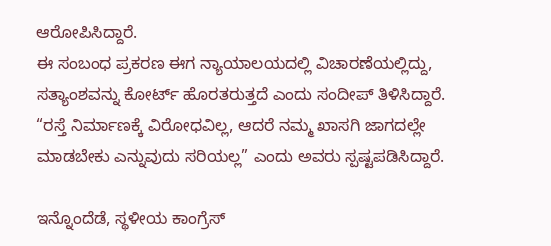ಆರೋಪಿಸಿದ್ದಾರೆ.
ಈ ಸಂಬಂಧ ಪ್ರಕರಣ ಈಗ ನ್ಯಾಯಾಲಯದಲ್ಲಿ ವಿಚಾರಣೆಯಲ್ಲಿದ್ದು, ಸತ್ಯಾಂಶವನ್ನು ಕೋರ್ಟ್ ಹೊರತರುತ್ತದೆ ಎಂದು ಸಂದೀಪ್ ತಿಳಿಸಿದ್ದಾರೆ. “ರಸ್ತೆ ನಿರ್ಮಾಣಕ್ಕೆ ವಿರೋಧವಿಲ್ಲ, ಆದರೆ ನಮ್ಮ ಖಾಸಗಿ ಜಾಗದಲ್ಲೇ ಮಾಡಬೇಕು ಎನ್ನುವುದು ಸರಿಯಲ್ಲ” ಎಂದು ಅವರು ಸ್ಪಷ್ಟಪಡಿಸಿದ್ದಾರೆ.

ಇನ್ನೊಂದೆಡೆ, ಸ್ಥಳೀಯ ಕಾಂಗ್ರೆಸ್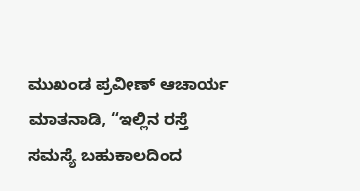ಮುಖಂಡ ಪ್ರವೀಣ್ ಆಚಾರ್ಯ ಮಾತನಾಡಿ, “ಇಲ್ಲಿನ ರಸ್ತೆ ಸಮಸ್ಯೆ ಬಹುಕಾಲದಿಂದ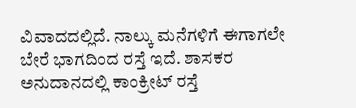ವಿವಾದದಲ್ಲಿದೆ. ನಾಲ್ಕು ಮನೆಗಳಿಗೆ ಈಗಾಗಲೇ ಬೇರೆ ಭಾಗದಿಂದ ರಸ್ತೆ ಇದೆ. ಶಾಸಕರ ಅನುದಾನದಲ್ಲಿ ಕಾಂಕ್ರೀಟ್ ರಸ್ತೆ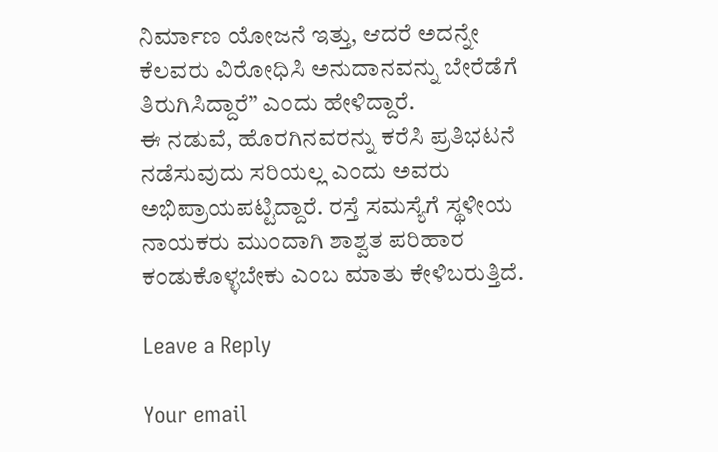ನಿರ್ಮಾಣ ಯೋಜನೆ ಇತ್ತು, ಆದರೆ ಅದನ್ನೇ ಕೆಲವರು ವಿರೋಧಿಸಿ ಅನುದಾನವನ್ನು ಬೇರೆಡೆಗೆ ತಿರುಗಿಸಿದ್ದಾರೆ” ಎಂದು ಹೇಳಿದ್ದಾರೆ.
ಈ ನಡುವೆ, ಹೊರಗಿನವರನ್ನು ಕರೆಸಿ ಪ್ರತಿಭಟನೆ ನಡೆಸುವುದು ಸರಿಯಲ್ಲ ಎಂದು ಅವರು ಅಭಿಪ್ರಾಯಪಟ್ಟಿದ್ದಾರೆ. ರಸ್ತೆ ಸಮಸ್ಯೆಗೆ ಸ್ಥಳೀಯ ನಾಯಕರು ಮುಂದಾಗಿ ಶಾಶ್ವತ ಪರಿಹಾರ ಕಂಡುಕೊಳ್ಳಬೇಕು ಎಂಬ ಮಾತು ಕೇಳಿಬರುತ್ತಿದೆ.

Leave a Reply

Your email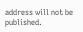address will not be published.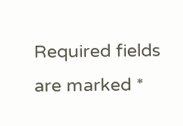Required fields are marked *